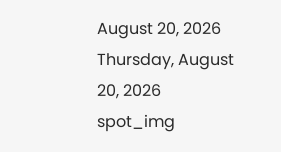August 20, 2026
Thursday, August 20, 2026
spot_img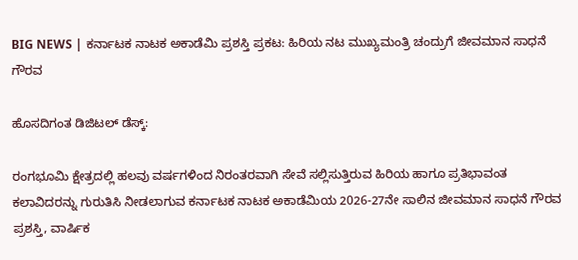BIG NEWS | ಕರ್ನಾಟಕ ನಾಟಕ ಅಕಾಡೆಮಿ ಪ್ರಶಸ್ತಿ ಪ್ರಕಟ: ಹಿರಿಯ ನಟ ಮುಖ್ಯಮಂತ್ರಿ ಚಂದ್ರುಗೆ ಜೀವಮಾನ ಸಾಧನೆ ಗೌರವ

ಹೊಸದಿಗಂತ ಡಿಜಿಟಲ್ ಡೆಸ್ಕ್:

ರಂಗಭೂಮಿ ಕ್ಷೇತ್ರದಲ್ಲಿ ಹಲವು ವರ್ಷಗಳಿಂದ ನಿರಂತರವಾಗಿ ಸೇವೆ ಸಲ್ಲಿಸುತ್ತಿರುವ ಹಿರಿಯ ಹಾಗೂ ಪ್ರತಿಭಾವಂತ ಕಲಾವಿದರನ್ನು ಗುರುತಿಸಿ ನೀಡಲಾಗುವ ಕರ್ನಾಟಕ ನಾಟಕ ಅಕಾಡೆಮಿಯ 2026-27ನೇ ಸಾಲಿನ ಜೀವಮಾನ ಸಾಧನೆ ಗೌರವ ಪ್ರಶಸ್ತಿ, ವಾರ್ಷಿಕ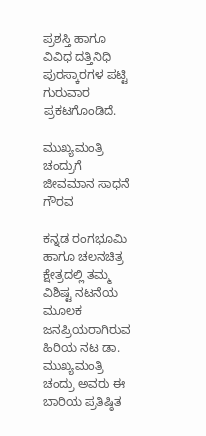ಪ್ರಶಸ್ತಿ ಹಾಗೂ ವಿವಿಧ ದತ್ತಿನಿಧಿ ಪುರಸ್ಕಾರಗಳ ಪಟ್ಟಿ ಗುರುವಾರ ಪ್ರಕಟಗೊಂಡಿದೆ.

ಮುಖ್ಯಮಂತ್ರಿ ಚಂದ್ರುಗೆ ಜೀವಮಾನ ಸಾಧನೆ ಗೌರವ

ಕನ್ನಡ ರಂಗಭೂಮಿ ಹಾಗೂ ಚಲನಚಿತ್ರ ಕ್ಷೇತ್ರದಲ್ಲಿ ತಮ್ಮ ವಿಶಿಷ್ಟ ನಟನೆಯ ಮೂಲಕ ಜನಪ್ರಿಯರಾಗಿರುವ ಹಿರಿಯ ನಟ ಡಾ. ಮುಖ್ಯಮಂತ್ರಿ ಚಂದ್ರು ಅವರು ಈ ಬಾರಿಯ ಪ್ರತಿಷ್ಠಿತ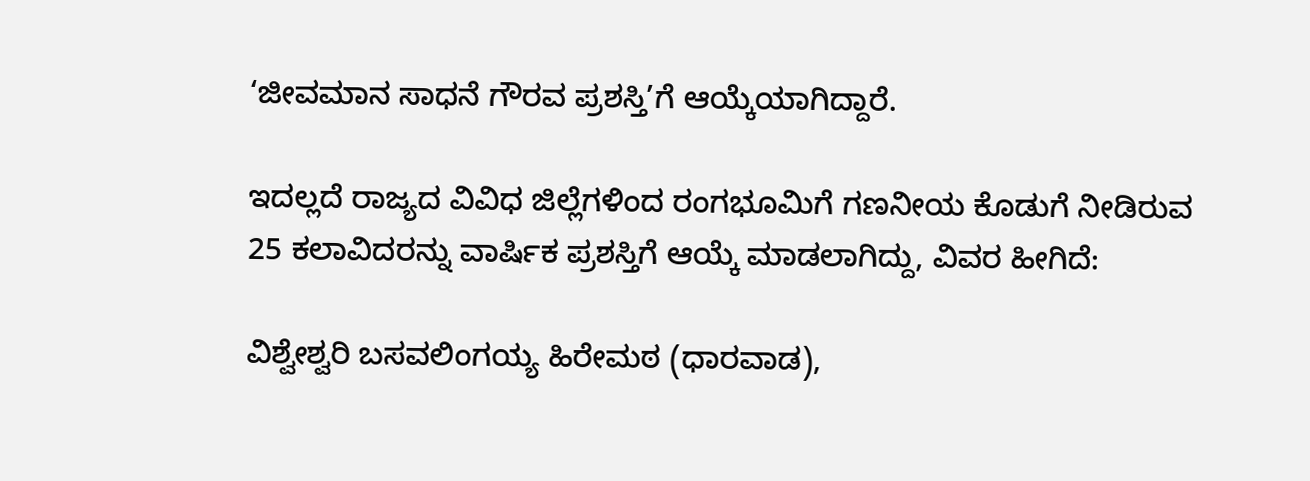‘ಜೀವಮಾನ ಸಾಧನೆ ಗೌರವ ಪ್ರಶಸ್ತಿ’ಗೆ ಆಯ್ಕೆಯಾಗಿದ್ದಾರೆ.

ಇದಲ್ಲದೆ ರಾಜ್ಯದ ವಿವಿಧ ಜಿಲ್ಲೆಗಳಿಂದ ರಂಗಭೂಮಿಗೆ ಗಣನೀಯ ಕೊಡುಗೆ ನೀಡಿರುವ 25 ಕಲಾವಿದರನ್ನು ವಾರ್ಷಿಕ ಪ್ರಶಸ್ತಿಗೆ ಆಯ್ಕೆ ಮಾಡಲಾಗಿದ್ದು, ವಿವರ ಹೀಗಿದೆ:

ವಿಶ್ವೇಶ್ವರಿ ಬಸವಲಿಂಗಯ್ಯ ಹಿರೇಮಠ (ಧಾರವಾಡ),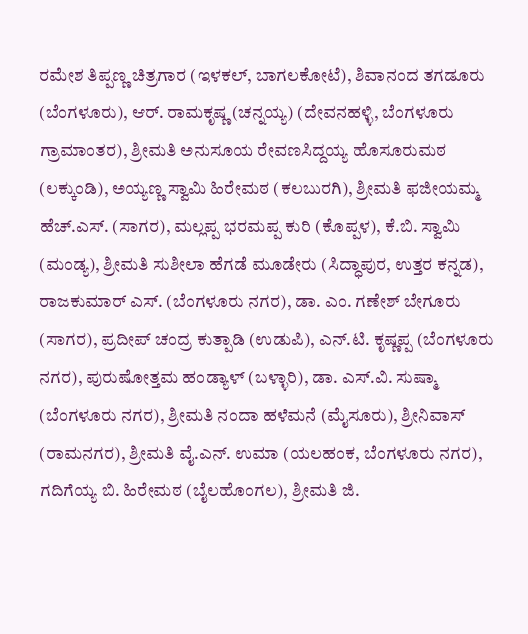ರಮೇಶ ತಿಪ್ಪಣ್ಣ ಚಿತ್ರಗಾರ (ಇಳಕಲ್, ಬಾಗಲಕೋಟೆ), ಶಿವಾನಂದ ತಗಡೂರು (ಬೆಂಗಳೂರು), ಆರ್. ರಾಮಕೃಷ್ಣ (ಚನ್ನಯ್ಯ) (ದೇವನಹಳ್ಳಿ, ಬೆಂಗಳೂರು ಗ್ರಾಮಾಂತರ), ಶ್ರೀಮತಿ ಅನುಸೂಯ ರೇವಣಸಿದ್ದಯ್ಯ ಹೊಸೂರುಮಠ (ಲಕ್ಕುಂಡಿ), ಅಯ್ಯಣ್ಣ ಸ್ವಾಮಿ ಹಿರೇಮಠ (ಕಲಬುರಗಿ), ಶ್ರೀಮತಿ ಫಜೀಯಮ್ಮ ಹೆಚ್.ಎಸ್. (ಸಾಗರ), ಮಲ್ಲಪ್ಪ ಭರಮಪ್ಪ ಕುರಿ (ಕೊಪ್ಪಳ), ಕೆ.ಬಿ. ಸ್ವಾಮಿ (ಮಂಡ್ಯ), ಶ್ರೀಮತಿ ಸುಶೀಲಾ ಹೆಗಡೆ ಮೂಡೇರು (ಸಿದ್ಧಾಪುರ, ಉತ್ತರ ಕನ್ನಡ), ರಾಜಕುಮಾರ್ ಎಸ್. (ಬೆಂಗಳೂರು ನಗರ), ಡಾ. ಎಂ. ಗಣೇಶ್ ಬೇಗೂರು (ಸಾಗರ), ಪ್ರದೀಪ್ ಚಂದ್ರ ಕುತ್ಪಾಡಿ (ಉಡುಪಿ), ಎನ್.ಟಿ. ಕೃಷ್ಣಪ್ಪ (ಬೆಂಗಳೂರು ನಗರ), ಪುರುಷೋತ್ತಮ ಹಂಡ್ಯಾಳ್ (ಬಳ್ಳಾರಿ), ಡಾ. ಎಸ್.ವಿ. ಸುಷ್ಮಾ (ಬೆಂಗಳೂರು ನಗರ), ಶ್ರೀಮತಿ ನಂದಾ ಹಳೆಮನೆ (ಮೈಸೂರು), ಶ್ರೀನಿವಾಸ್ (ರಾಮನಗರ), ಶ್ರೀಮತಿ ವೈ.ಎನ್. ಉಮಾ (ಯಲಹಂಕ, ಬೆಂಗಳೂರು ನಗರ), ಗದಿಗೆಯ್ಯ ಬಿ. ಹಿರೇಮಠ (ಬೈಲಹೊಂಗಲ), ಶ್ರೀಮತಿ ಜಿ.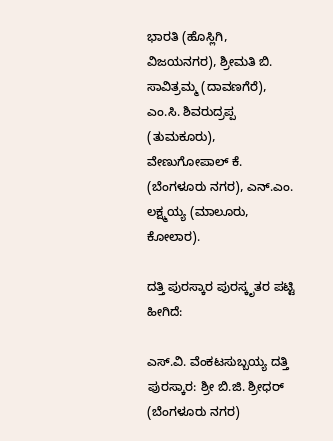ಭಾರತಿ (ಹೊಸ್ಲಿಗಿ, ವಿಜಯನಗರ), ಶ್ರೀಮತಿ ಬಿ. ಸಾವಿತ್ರಮ್ಮ (ದಾವಣಗೆರೆ), ಎಂ.ಸಿ. ಶಿವರುದ್ರಪ್ಪ (ತುಮಕೂರು), ವೇಣುಗೋಪಾಲ್ ಕೆ. (ಬೆಂಗಳೂರು ನಗರ), ಎನ್.ಎಂ. ಲಕ್ಷ್ಮಯ್ಯ (ಮಾಲೂರು, ಕೋಲಾರ).

ದತ್ತಿ ಪುರಸ್ಕಾರ ಪುರಸ್ಕೃತರ ಪಟ್ಟಿ ಹೀಗಿದೆ:

ಎಸ್.ವಿ. ವೆಂಕಟಸುಬ್ಬಯ್ಯ ದತ್ತಿ ಪುರಸ್ಕಾರ: ಶ್ರೀ ಬಿ.ಜಿ. ಶ್ರೀಧರ್ (ಬೆಂಗಳೂರು ನಗರ)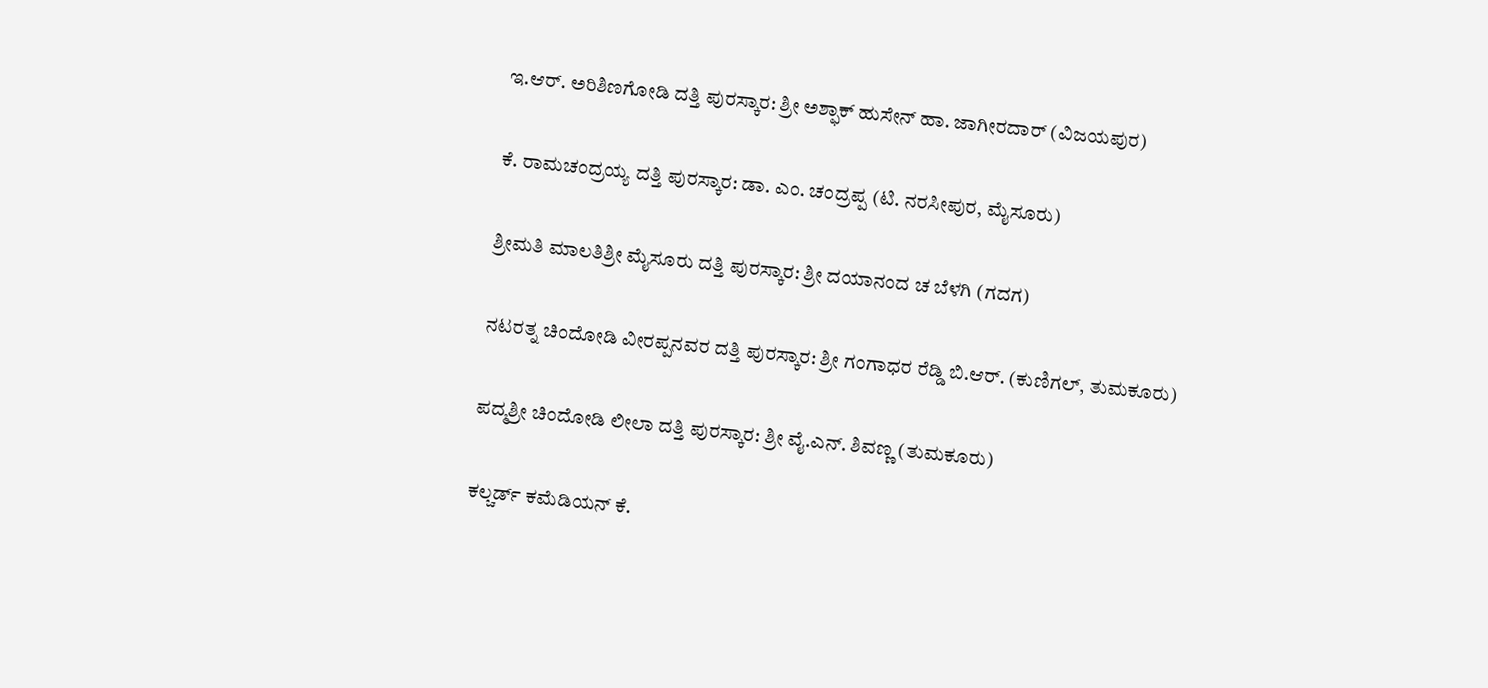ಇ.ಆರ್. ಅರಿಶಿಣಗೋಡಿ ದತ್ತಿ ಪುರಸ್ಕಾರ: ಶ್ರೀ ಅಶ್ಫಾಕ್ ಹುಸೇನ್ ಹಾ. ಜಾಗೀರದಾರ್ (ವಿಜಯಪುರ)

ಕೆ. ರಾಮಚಂದ್ರಯ್ಯ ದತ್ತಿ ಪುರಸ್ಕಾರ: ಡಾ. ಎಂ. ಚಂದ್ರಪ್ಪ (ಟಿ. ನರಸೀಪುರ, ಮೈಸೂರು)

ಶ್ರೀಮತಿ ಮಾಲತಿಶ್ರೀ ಮೈಸೂರು ದತ್ತಿ ಪುರಸ್ಕಾರ: ಶ್ರೀ ದಯಾನಂದ ಚ ಬೆಳಗಿ (ಗದಗ)

ನಟರತ್ನ ಚಿಂದೋಡಿ ವೀರಪ್ಪನವರ ದತ್ತಿ ಪುರಸ್ಕಾರ: ಶ್ರೀ ಗಂಗಾಧರ ರೆಡ್ಡಿ ಬಿ.ಆರ್. (ಕುಣಿಗಲ್, ತುಮಕೂರು)

ಪದ್ಮಶ್ರೀ ಚಿಂದೋಡಿ ಲೀಲಾ ದತ್ತಿ ಪುರಸ್ಕಾರ: ಶ್ರೀ ವೈ.ಎನ್. ಶಿವಣ್ಣ (ತುಮಕೂರು)

ಕಲ್ಚರ್ಡ್ ಕಮೆಡಿಯನ್ ಕೆ.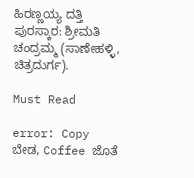ಹಿರಣ್ಣಯ್ಯ ದತ್ತಿ ಪುರಸ್ಕಾರ: ಶ್ರೀಮತಿ ಚಂದ್ರಮ್ಮ (ಸಾಣೇಹಳ್ಳಿ, ಚಿತ್ರದುರ್ಗ).

Must Read

error: Copy ಬೇಡ, Coffee ಜೊತೆ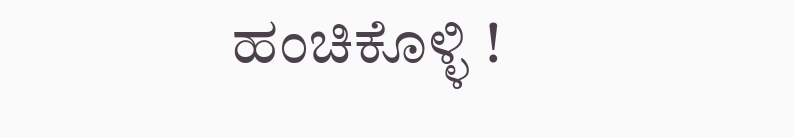ಹಂಚಿಕೊಳ್ಳಿ !